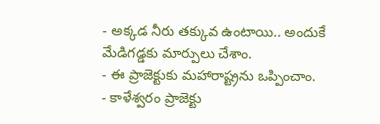- అక్కడ నీరు తక్కువ ఉంటాయి.. అందుకే మేడిగడ్డకు మార్పులు చేశాం.
- ఈ ప్రాజెక్టుకు మహారాష్ట్రను ఒప్పించాం.
- కాళేశ్వరం ప్రాజెక్టు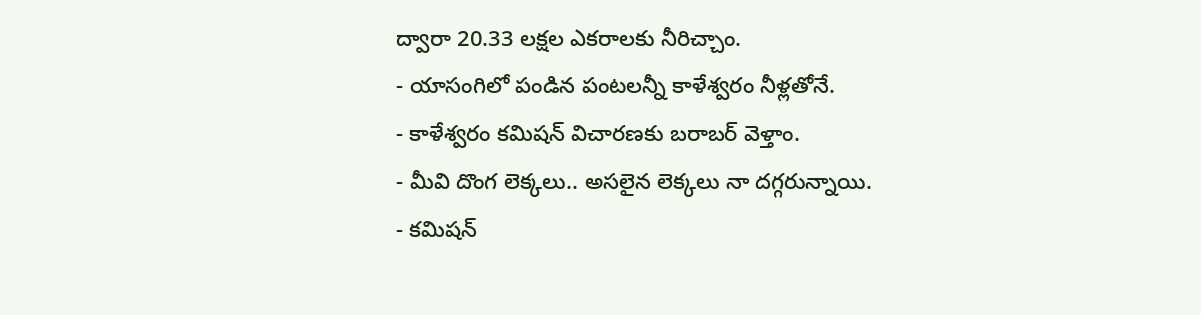ద్వారా 20.33 లక్షల ఎకరాలకు నీరిచ్చాం.
- యాసంగిలో పండిన పంటలన్నీ కాళేశ్వరం నీళ్లతోనే.
- కాళేశ్వరం కమిషన్ విచారణకు బరాబర్ వెళ్తాం.
- మీవి దొంగ లెక్కలు.. అసలైన లెక్కలు నా దగ్గరున్నాయి.
- కమిషన్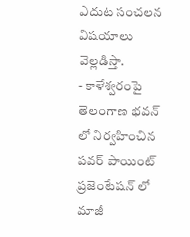ఎదుట సంచలన విషయాలు వెల్లడిస్తా.
- కాళేశ్వరంపై తెలంగాణ భవన్ లో నిర్వహించిన పవర్ పాయింట్ ప్రజెంటేషన్ లో మాజీ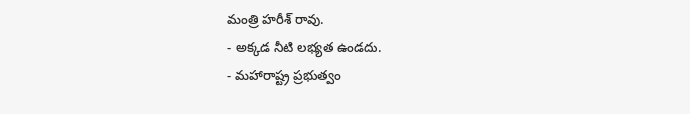మంత్రి హరీశ్ రావు.
- అక్కడ నీటి లభ్యత ఉండదు.
- మహారాష్ట్ర ప్రభుత్వం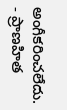అంగీకరించలేదు.
- ప్రాణహిత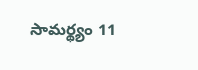సామర్థ్యం 11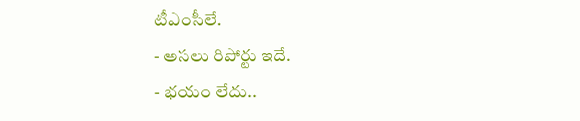టీఎంసీలే.
- అసలు రిపోర్టు ఇదే.
- భయం లేదు..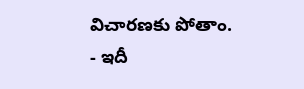విచారణకు పోతాం.
- ఇదీ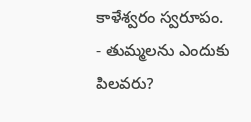కాళేశ్వరం స్వరూపం.
- తుమ్మలను ఎందుకు పిలవరు?